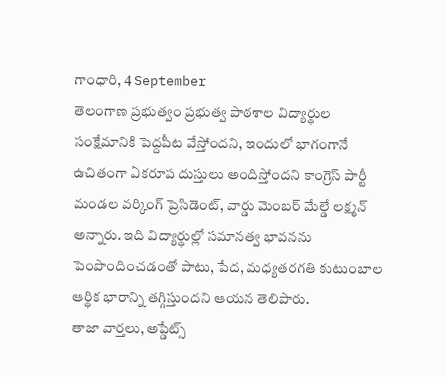గాంధారి, 4 September
తెలంగాణ ప్రభుత్వం ప్రభుత్వ పాఠశాల విద్యార్థుల సంక్షేమానికి పెద్దపీట వేస్తోందని, ఇందులో భాగంగానే ఉచితంగా ఏకరూప దుస్తులు అందిస్తోందని కాంగ్రెస్ పార్టీ మండల వర్కింగ్ ప్రెసిడెంట్, వార్డు మెంబర్ మేల్డే లక్ష్మన్ అన్నారు. ఇది విద్యార్థుల్లో సమానత్వ భావనను పెంపొందించడంతో పాటు, పేద, మధ్యతరగతి కుటుంబాల ఆర్థిక భారాన్ని తగ్గిస్తుందని ఆయన తెలిపారు.
తాజా వార్తలు, అప్డేట్స్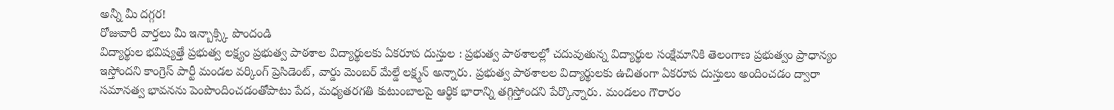అన్నీ మీ దగ్గర!
రోజువారీ వార్తలు మీ ఇన్బాక్స్కి పొందండి
విద్యార్థుల భవిష్యత్తే ప్రభుత్వ లక్ష్యం ప్రభుత్వ పాఠశాల విద్యార్థులకు ఏకరూప దుస్తుల : ప్రభుత్వ పాఠశాలల్లో చదువుతున్న విద్యార్థుల సంక్షేమానికి తెలంగాణ ప్రభుత్వం ప్రాధాన్యం ఇస్తోందని కాంగ్రెస్ పార్టీ మండల వర్కింగ్ ప్రెసిడెంట్, వార్డు మెంబర్ మేల్డే లక్ష్మన్ అన్నారు. ప్రభుత్వ పాఠశాలల విద్యార్థులకు ఉచితంగా ఏకరూప దుస్తులు అందించడం ద్వారా సమానత్వ భావనను పెంపొందించడంతోపాటు పేద, మధ్యతరగతి కుటుంబాలపై ఆర్థిక భారాన్ని తగ్గిస్తోందని పేర్కొన్నారు. మండలం గౌరారం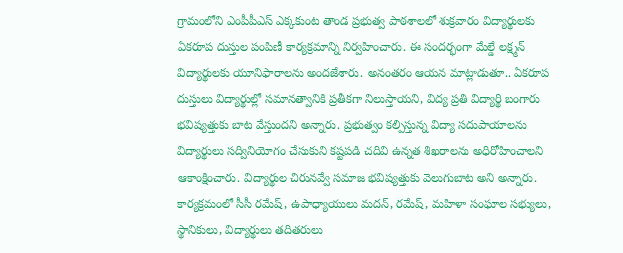గ్రామంలోని ఎంపీపీఎస్ ఎక్కకుంట తాండ ప్రభుత్వ పాఠశాలలో శుక్రవారం విద్యార్థులకు ఏకరూప దుస్తుల పంపిణీ కార్యక్రమాన్ని నిర్వహించారు. ఈ సందర్భంగా మేల్డే లక్ష్మన్ విద్యార్థులకు యూనిఫారాలను అందజేశారు. అనంతరం ఆయన మాట్లాడుతూ.. ఏకరూప దుస్తులు విద్యార్థుల్లో సమానత్వానికి ప్రతీకగా నిలుస్తాయని, విద్య ప్రతి విద్యార్థి బంగారు భవిష్యత్తుకు బాట వేస్తుందని అన్నారు. ప్రభుత్వం కల్పిస్తున్న విద్యా సదుపాయాలను విద్యార్థులు సద్వినియోగం చేసుకుని కష్టపడి చదివి ఉన్నత శిఖరాలను అధిరోహించాలని ఆకాంక్షించారు. విద్యార్థుల చిరునవ్వే సమాజ భవిష్యత్తుకు వెలుగుబాట అని అన్నారు. కార్యక్రమంలో సీసీ రమేష్, ఉపాధ్యాయులు మదన్, రమేష్, మహిళా సంఘాల సభ్యులు, స్థానికులు, విద్యార్థులు తదితరులు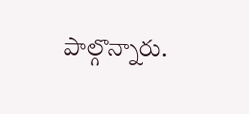పాల్గొన్నారు.